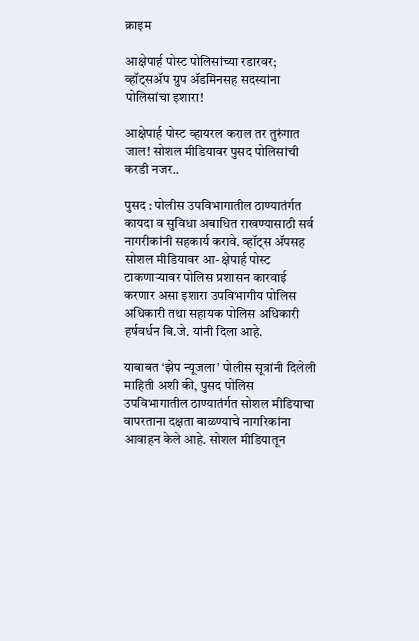क्राइम

आक्षेपार्ह पोस्ट पोलिसांच्या रडारवर; व्हॉट्सॲप ग्रुप ॲडमिनसह सदस्यांना पोलिसांचा इशारा!

आक्षेपार्ह पोस्ट व्हायरल कराल तर तुरुंगात जाल! सोशल मीडियावर पुसद पोलिसांची करडी नजर..

पुसद : पोलीस उपविभागातील ठाण्यातंर्गत कायदा व सुविधा अबाधित राखण्यासाठी सर्व नागरीकांनी सहकार्य करावे. व्हॉट्स ॲपसह सोशल मीडियावर आ- क्षेपार्ह पोस्ट टाकणाऱ्यावर पोलिस प्रशासन कारवाई करणार असा इशारा उपविभागीय पोलिस अधिकारी तथा सहायक पोलिस अधिकारी हर्षवर्धन बि.जे. यांनी दिला आहे.

याबाबत ‘झेप न्यूजला’ पोलीस सूत्रांनी दिलेली माहिती अशी की, पुसद पोलिस उपविभागातील ठाण्यातंर्गत सोशल मीडियाचा वापरताना दक्षता बाळण्याचे नागरिकांना आवाहन केले आहे. सोशल मीडियातून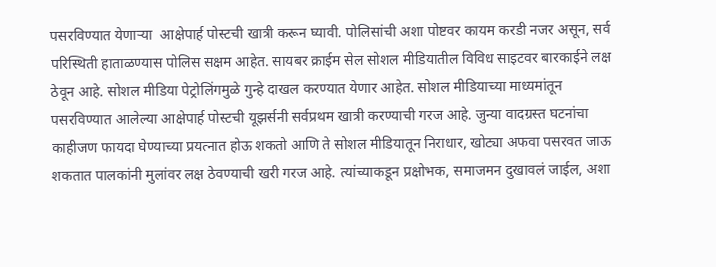पसरविण्यात येणाऱ्या  आक्षेपार्ह पोस्टची खात्री करून घ्यावी. पोलिसांची अशा पोष्टवर कायम करडी नजर असून, सर्व परिस्थिती हाताळण्यास पोलिस सक्षम आहेत. सायबर क्राईम सेल सोशल मीडियातील विविध साइटवर बारकाईने लक्ष ठेवून आहे. सोशल मीडिया पेट्रोलिंगमुळे गुन्हे दाखल करण्यात येणार आहेत. सोशल मीडियाच्या माध्यमांतून पसरविण्यात आलेल्या आक्षेपार्ह पोस्टची यूझर्सनी सर्वप्रथम खात्री करण्याची गरज आहे. जुन्या वादग्रस्त घटनांचा काहीजण फायदा घेण्याच्या प्रयत्नात होऊ शकतो आणि ते सोशल मीडियातून निराधार, खोट्या अफवा पसरवत जाऊ शकतात पालकांनी मुलांवर लक्ष ठेवण्याची खरी गरज आहे. त्यांच्याकडून प्रक्षोभक, समाजमन दुखावलं जाईल, अशा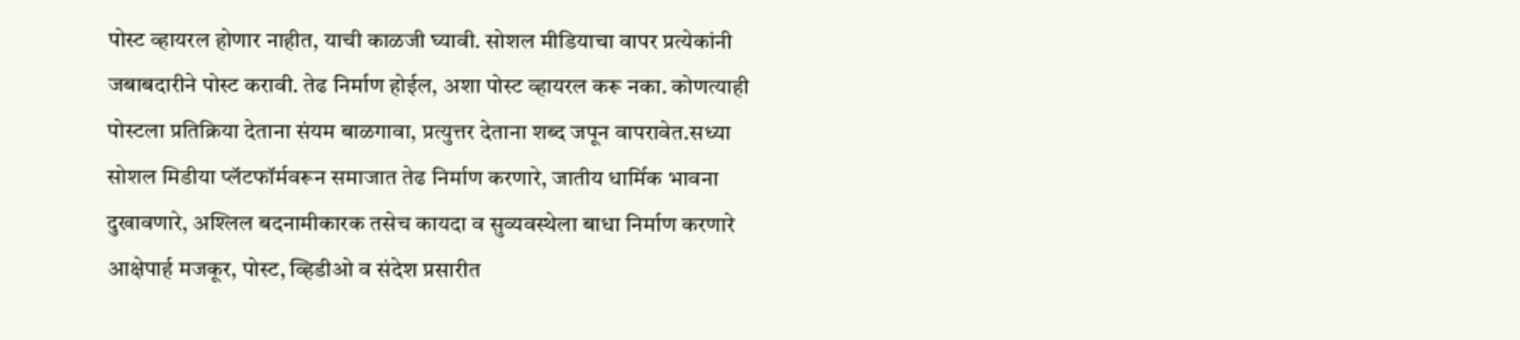पोस्ट व्हायरल होणार नाहीत, याची काळजी घ्यावी. सोशल मीडियाचा वापर प्रत्येकांनी जबाबदारीने पोस्ट करावी. तेढ निर्माण होईल, अशा पोस्ट व्हायरल करू नका. कोणत्याही पोस्टला प्रतिक्रिया देताना संयम बाळगावा, प्रत्युत्तर देताना शब्द जपून वापरावेत.सध्या सोशल मिडीया प्लॅटफॉर्मवरून समाजात तेढ निर्माण करणारे, जातीय धार्मिक भावना दुखावणारे, अश्लिल बदनामीकारक तसेच कायदा व सुव्यवस्थेला बाधा निर्माण करणारे आक्षेपार्ह मजकूर, पोस्ट, व्हिडीओ व संदेश प्रसारीत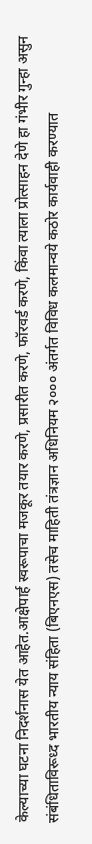केल्याच्या घटना निदर्शनास येत आहेत.आक्षेपार्ह स्वरूपाचा मजकूर तयार करणे, प्रसारीत करणे, फॉरवर्ड करणे, किंवा त्याला प्रोत्साहन देणे हा गंभीर गुन्हा असुन संबंधिताविरूध्द भारतीय न्याय संहिता (बिएनएस) तसेच माहिती तंत्रज्ञान अधिनियम २००० अंतर्गत विविध कलमान्वये कठोर कार्यवाही करण्यात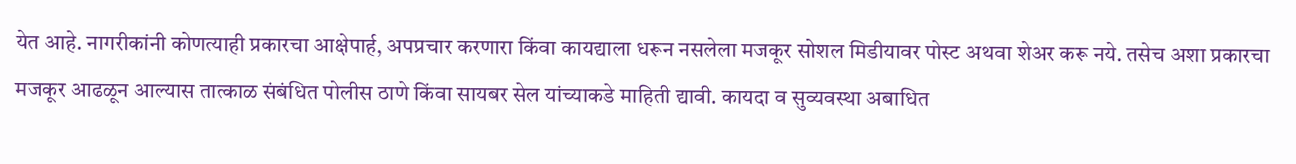येत आहे. नागरीकांनी कोणत्याही प्रकारचा आक्षेपार्ह, अपप्रचार करणारा किंवा कायद्याला धरून नसलेला मजकूर सोशल मिडीयावर पोस्ट अथवा शेअर करू नये. तसेच अशा प्रकारचा मजकूर आढळून आल्यास तात्काळ संबंधित पोलीस ठाणे किंवा सायबर सेल यांच्याकडे माहिती द्यावी. कायदा व सुव्यवस्था अबाधित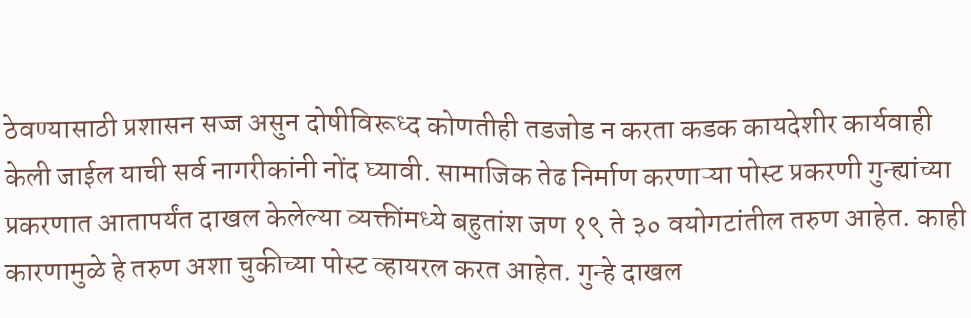ठेवण्यासाठी प्रशासन सज्ज असुन दोषीविरूध्द कोणतीही तडजोड न करता कडक कायदेशीर कार्यवाही केली जाईल याची सर्व नागरीकांनी नोंद घ्यावी. सामाजिक तेढ निर्माण करणाऱ्या पोस्ट प्रकरणी गुन्ह्यांच्या प्रकरणात आतापर्यंत दाखल केलेल्या व्यक्तींमध्ये बहुतांश जण १९ ते ३० वयोगटांतील तरुण आहेत. काही कारणामुळे हे तरुण अशा चुकीच्या पोस्ट व्हायरल करत आहेत. गुन्हे दाखल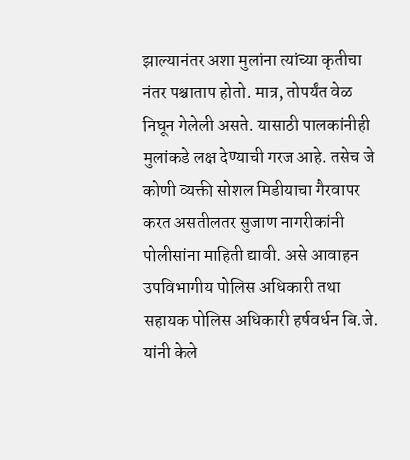झाल्यानंतर अशा मुलांना त्यांच्या कृतीचा नंतर पश्चाताप होतो. मात्र, तोपर्यंत वेळ निघून गेलेली असते. यासाठी पालकांनीही मुलांकडे लक्ष देण्याची गरज आहे. तसेच जे कोणी व्यक्ती सोशल मिडीयाचा गैरवापर करत असतीलतर सुजाण नागरीकांनी पोलीसांना माहिती द्यावी. असे आवाहन उपविभागीय पोलिस अधिकारी तथा सहायक पोलिस अधिकारी हर्षवर्धन बि.जे. यांनी केले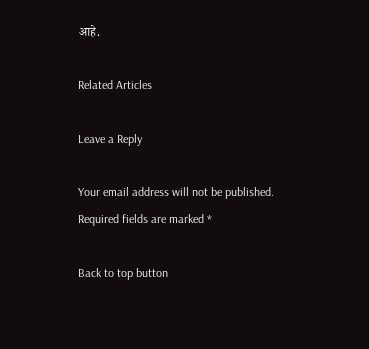आहे.

Related Articles

Leave a Reply

Your email address will not be published. Required fields are marked *

Back to top button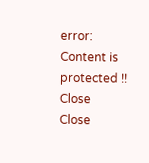error: Content is protected !!
Close
Close